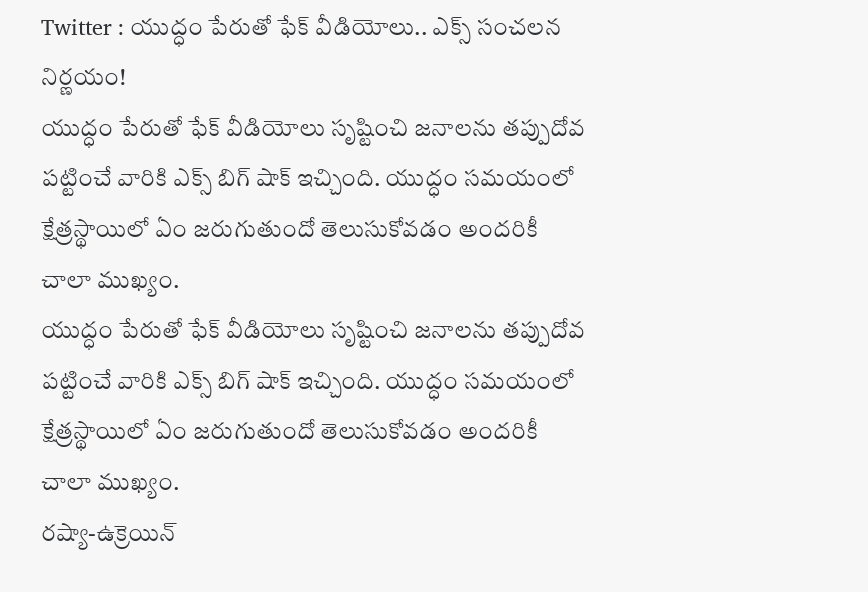Twitter : యుద్ధం పేరుతో ఫేక్ వీడియోలు.. ఎక్స్ సంచలన నిర్ణయం!
యుద్ధం పేరుతో ఫేక్ వీడియోలు సృష్టించి జనాలను తప్పుదోవ పట్టించే వారికి ఎక్స్ బిగ్ షాక్ ఇచ్చింది. యుద్ధం సమయంలో క్షేత్రస్థాయిలో ఏం జరుగుతుందో తెలుసుకోవడం అందరికీ చాలా ముఖ్యం.
యుద్ధం పేరుతో ఫేక్ వీడియోలు సృష్టించి జనాలను తప్పుదోవ పట్టించే వారికి ఎక్స్ బిగ్ షాక్ ఇచ్చింది. యుద్ధం సమయంలో క్షేత్రస్థాయిలో ఏం జరుగుతుందో తెలుసుకోవడం అందరికీ చాలా ముఖ్యం.
రష్యా-ఉక్రెయిన్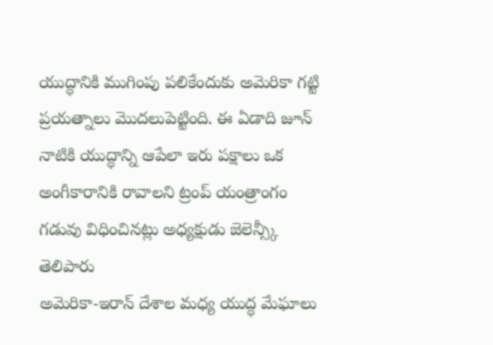యుద్ధానికి ముగింపు పలికేందుకు అమెరికా గట్టి ప్రయత్నాలు మొదలుపెట్టింది. ఈ ఏడాది జూన్ నాటికి యుద్ధాన్ని ఆపేలా ఇరు పక్షాలు ఒక అంగీకారానికి రావాలని ట్రంప్ యంత్రాంగం గడువు విధించినట్లు అధ్యక్షుడు జెలెన్స్కీ తెలిపారు
అమెరికా-ఇరాన్ దేశాల మధ్య యుద్ధ మేఘాలు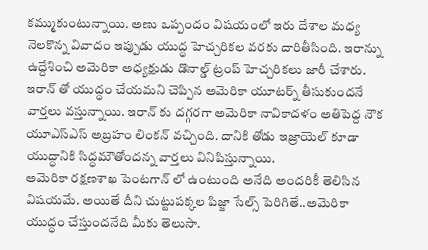కమ్ముకుంటున్నాయి. అణు ఒప్పందం విషయంలో ఇరు దేశాల మధ్య నెలకొన్న వివాదం ఇప్పుడు యుద్ధ హెచ్చరికల వరకు దారితీసింది. ఇరాన్ను ఉద్దేశించి అమెరికా అధ్యక్షుడు డొనాల్డ్ ట్రంప్ హెచ్చరికలు జారీ చేశారు.
ఇరాన్ తో యుద్ధం చేయమని చెప్పిన అమెరికా యూటర్న్ తీసుకుందనే వార్తలు వస్తున్నాయి. ఇరాన్ కు దగ్గరగా అమెరికా నావికాదళం అతిపెద్ద నౌక యూఎస్ఎస్ అబ్రహం లింకన్ వచ్చింది. దానికి తోడు ఇజ్రాయెల్ కూడా యుద్ధానికి సిద్ధమౌతోందన్న వార్తలు వినిపిస్తున్నాయి.
అమెరికా రక్షణశాఖ పెంటగాన్ లో ఉంటుంది అనేది అందరికీ తెలిసిన విషయమే. అయితే దీని చుట్టుపక్కల పిజ్జా సేల్స్ పెరిగితే..అమెరికా యుద్ధం చేస్తుందనేది మీకు తెలుసా.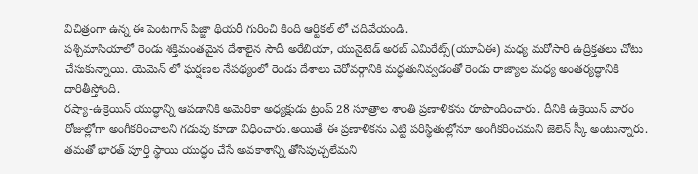విచిత్రంగా ఉన్న ఈ పెంటగాన్ పిజ్జా థియరీ గురించి కింది ఆర్టికల్ లో చదివేయండి.
పశ్చిమాసియాలో రెండు శక్తిమంతమైన దేశాలైన సౌదీ అరేబియా, యునైటెడ్ అరబ్ ఎమిరేట్స్(యూఏఈ) మధ్య మరోసారి ఉద్రిక్తతలు చోటు చేసుకున్నాయి. యెమెన్ లో ఘర్షణల నేపథ్యంలో రెండు దేశాలు చెరోవర్గానికి మద్ధతునివ్వడంతో రెండు రాజ్యాల మధ్య అంతర్యద్ధానికి దారితీస్తోంది.
రష్యా-ఉక్రెయిన్ యుద్ధాన్ని ఆపడానికి అమెరికా అధ్యక్షుడు ట్రంప్ 28 సూత్రాల శాంతి ప్రణాళికను రూపొందించారు. దీనికి ఉక్రెయిన్ వారం రోజుల్లోగా అంగీకరించాలని గడువు కూడా విధించారు.అయితే ఈ ప్రణాళికను ఎట్టి పరిస్థితుల్లోనూ అంగీకరించమని జెలెన్ స్కీ అంటున్నారు.
తమతో భారత్ పూర్తి స్థాయి యుద్ధం చేసే అవకాశాన్ని తోసిపుచ్చలేమని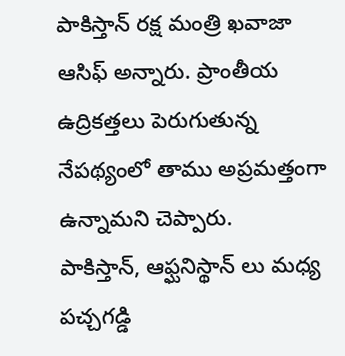పాకిస్తాన్ రక్ష మంత్రి ఖవాజా ఆసిఫ్ అన్నారు. ప్రాంతీయ ఉద్రికత్తలు పెరుగుతున్న నేపథ్యంలో తాము అప్రమత్తంగా ఉన్నామని చెప్పారు.
పాకిస్తాన్, ఆఫ్ఘనిస్థాన్ లు మధ్య పచ్చగడ్డి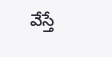వేస్తే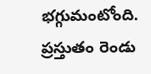భగ్గుమంటోంది. ప్రస్తుతం రెండు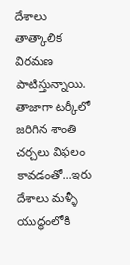దేశాలు తాత్కాలిక విరమణ పాటిస్తున్నాయి. తాజాగా టర్కీలో జరిగిన శాంతి చర్చలు విఫలం కావడంతో...ఇరు దేశాలు మళ్ళీ యుద్ధంలోకి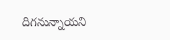దిగనున్నాయని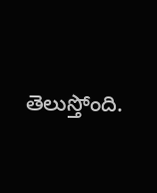తెలుస్తోంది.